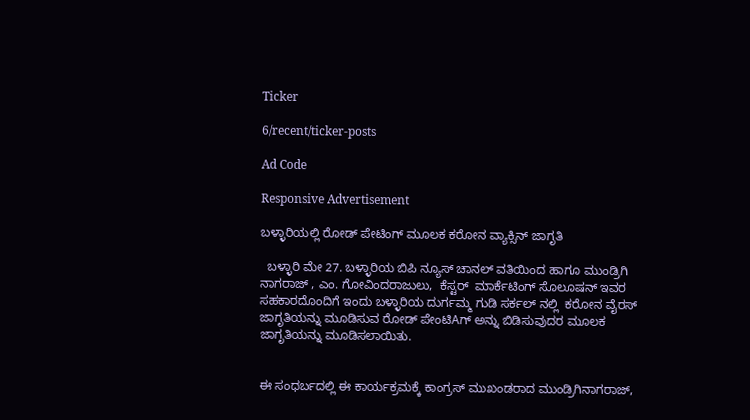Ticker

6/recent/ticker-posts

Ad Code

Responsive Advertisement

ಬಳ್ಳಾರಿಯಲ್ಲಿ ರೋಡ್ ಪೇಟಿಂಗ್ ಮೂಲಕ ಕರೋನ ವ್ಯಾಕ್ಸಿನ್ ಜಾಗೃತಿ

  ಬಳ್ಳಾರಿ ಮೇ 27. ಬಳ್ಳಾರಿಯ ಬಿಪಿ ನ್ಯೂಸ್ ಚಾನಲ್ ವತಿಯಿಂದ ಹಾಗೂ ಮುಂಡ್ರಿಗಿ ನಾಗರಾಜ್ , ಎಂ. ಗೋವಿಂದರಾಜುಲು,  ಕೆಸ್ಟರ್  ಮಾರ್ಕೆಟಿಂಗ್ ಸೊಲೂಷನ್ ಇವರ ಸಹಕಾರದೊಂದಿಗೆ ಇಂದು ಬಳ್ಳಾರಿಯ ದುರ್ಗಮ್ಮ ಗುಡಿ ಸರ್ಕಲ್ ನಲ್ಲಿ  ಕರೋನ ವೈರಸ್  ಜಾಗೃತಿಯನ್ನು ಮೂಡಿಸುವ ರೋಡ್ ಪೇಂಟಿAಗ್ ಅನ್ನು ಬಿಡಿಸುವುದರ ಮೂಲಕ ಜಾಗೃತಿಯನ್ನು ಮೂಡಿಸಲಾಯಿತು.


ಈ ಸಂಧರ್ಬದಲ್ಲಿ ಈ ಕಾರ್ಯಕ್ರಮಕ್ಕೆ ಕಾಂಗ್ರಸ್ ಮುಖಂಡರಾದ ಮುಂಡ್ರಿಗಿನಾಗರಾಜ್,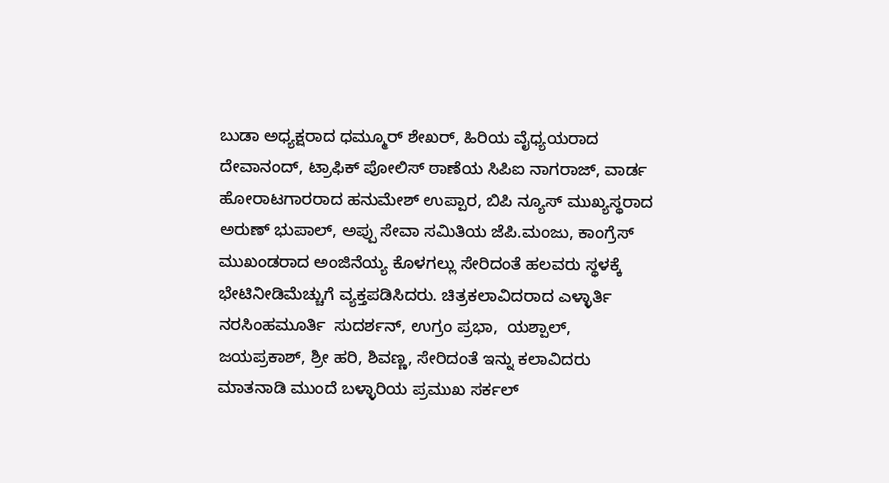ಬುಡಾ ಅಧ್ಯಕ್ಷರಾದ ಧಮ್ಮೂರ್ ಶೇಖರ್, ಹಿರಿಯ ವೈಧ್ಯಯರಾದ ದೇವಾನಂದ್, ಟ್ರಾಫಿಕ್ ಪೋಲಿಸ್ ಠಾಣೆಯ ಸಿಪಿಐ ನಾಗರಾಜ್, ವಾರ್ಡ ಹೋರಾಟಗಾರರಾದ ಹನುಮೇಶ್ ಉಪ್ಪಾರ, ಬಿಪಿ ನ್ಯೂಸ್ ಮುಖ್ಯಸ್ಥರಾದ ಅರುಣ್ ಭುಪಾಲ್, ಅಪ್ಪು ಸೇವಾ ಸಮಿತಿಯ ಜೆಪಿ.ಮಂಜು, ಕಾಂಗ್ರೆಸ್ ಮುಖಂಡರಾದ ಅಂಜಿನೆಯ್ಯ ಕೊಳಗಲ್ಲು ಸೇರಿದಂತೆ ಹಲವರು ಸ್ಥಳಕ್ಕೆ ಭೇಟಿನೀಡಿಮೆಚ್ಚುಗೆ ವ್ಯಕ್ತಪಡಿಸಿದರು. ಚಿತ್ರಕಲಾವಿದರಾದ ಎಳ್ಳಾರ್ತಿ ನರಸಿಂಹಮೂರ್ತಿ  ಸುದರ್ಶನ್, ಉಗ್ರಂ ಪ್ರಭಾ,  ಯಶ್ಪಾಲ್, ಜಯಪ್ರಕಾಶ್, ಶ್ರೀ ಹರಿ, ಶಿವಣ್ಣ, ಸೇರಿದಂತೆ ಇನ್ನು ಕಲಾವಿದರು ಮಾತನಾಡಿ ಮುಂದೆ ಬಳ್ಳಾರಿಯ ಪ್ರಮುಖ ಸರ್ಕಲ್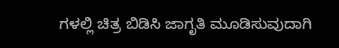ಗಳಲ್ಲಿ ಚಿತ್ರ ಬಿಡಿಸಿ ಜಾಗೃತಿ ಮೂಡಿಸುವುದಾಗಿ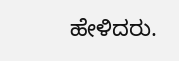ಹೇಳಿದರು.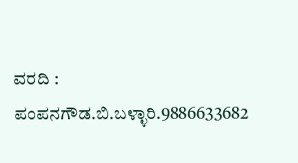ವರದಿ : ಪಂಪನಗೌಡ.ಬಿ.ಬಳ್ಳಾರಿ.9886633682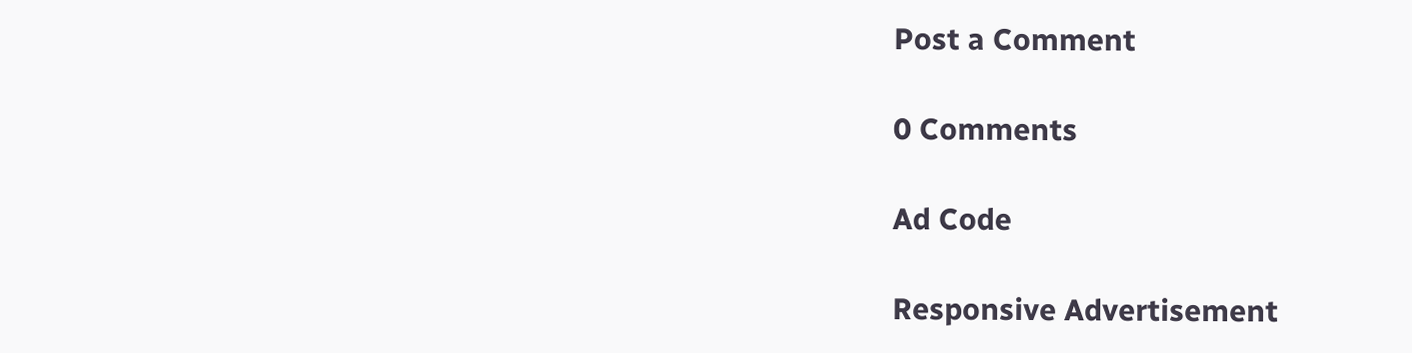Post a Comment

0 Comments

Ad Code

Responsive Advertisement